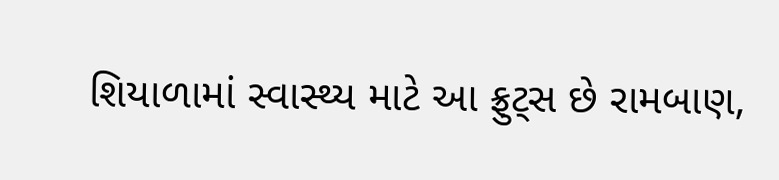શિયાળામાં સ્વાસ્થ્ય માટે આ ફ્રુટ્સ છે રામબાણ,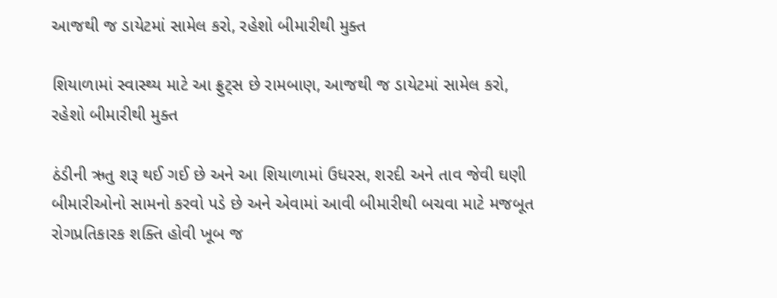આજથી જ ડાયેટમાં સામેલ કરો, રહેશો બીમારીથી મુક્ત

શિયાળામાં સ્વાસ્થ્ય માટે આ ફ્રુટ્સ છે રામબાણ, આજથી જ ડાયેટમાં સામેલ કરો, રહેશો બીમારીથી મુક્ત

ઠંડીની ઋતુ શરૂ થઈ ગઈ છે અને આ શિયાળામાં ઉધરસ, શરદી અને તાવ જેવી ઘણી બીમારીઓનો સામનો કરવો પડે છે અને એવામાં આવી બીમારીથી બચવા માટે મજબૂત રોગપ્રતિકારક શક્તિ હોવી ખૂબ જ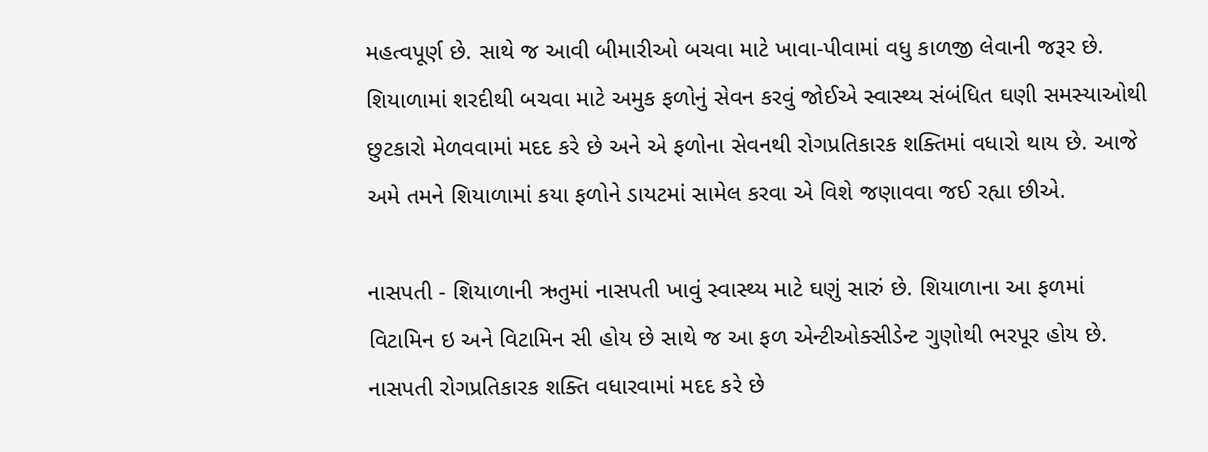મહત્વપૂર્ણ છે. સાથે જ આવી બીમારીઓ બચવા માટે ખાવા-પીવામાં વધુ કાળજી લેવાની જરૂર છે. શિયાળામાં શરદીથી બચવા માટે અમુક ફળોનું સેવન કરવું જોઈએ સ્વાસ્થ્ય સંબંધિત ઘણી સમસ્યાઓથી છુટકારો મેળવવામાં મદદ કરે છે અને એ ફળોના સેવનથી રોગપ્રતિકારક શક્તિમાં વધારો થાય છે. આજે અમે તમને શિયાળામાં કયા ફળોને ડાયટમાં સામેલ કરવા એ વિશે જણાવવા જઈ રહ્યા છીએ.

નાસપતી - શિયાળાની ઋતુમાં નાસપતી ખાવું સ્વાસ્થ્ય માટે ઘણું સારું છે. શિયાળાના આ ફળમાં વિટામિન ઇ અને વિટામિન સી હોય છે સાથે જ આ ફળ એન્ટીઓક્સીડેન્ટ ગુણોથી ભરપૂર હોય છે. નાસપતી રોગપ્રતિકારક શક્તિ વધારવામાં મદદ કરે છે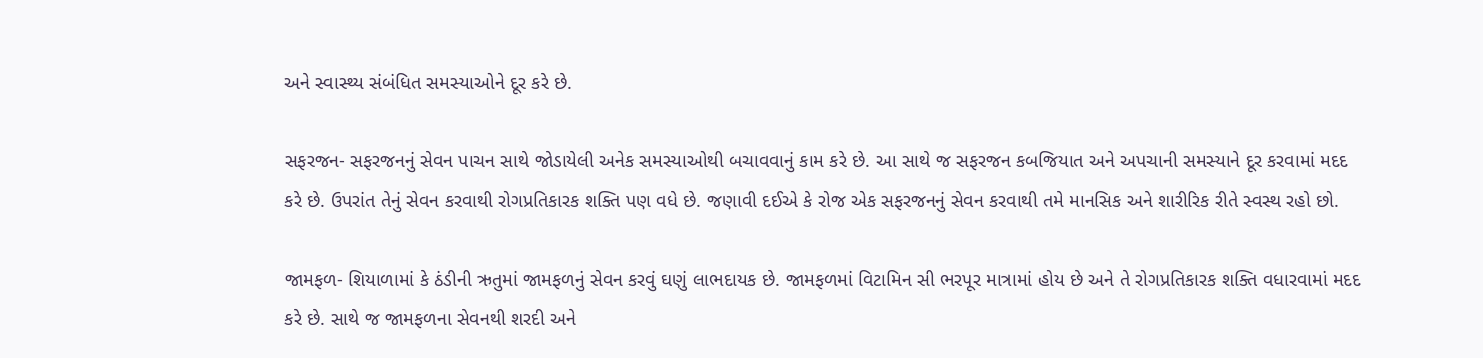અને સ્વાસ્થ્ય સંબંધિત સમસ્યાઓને દૂર કરે છે.

સફરજન- સફરજનનું સેવન પાચન સાથે જોડાયેલી અનેક સમસ્યાઓથી બચાવવાનું કામ કરે છે. આ સાથે જ સફરજન કબજિયાત અને અપચાની સમસ્યાને દૂર કરવામાં મદદ કરે છે. ઉપરાંત તેનું સેવન કરવાથી રોગપ્રતિકારક શક્તિ પણ વધે છે. જણાવી દઈએ કે રોજ એક સફરજનનું સેવન કરવાથી તમે માનસિક અને શારીરિક રીતે સ્વસ્થ રહો છો.

જામફળ- શિયાળામાં કે ઠંડીની ઋતુમાં જામફળનું સેવન કરવું ઘણું લાભદાયક છે. જામફળમાં વિટામિન સી ભરપૂર માત્રામાં હોય છે અને તે રોગપ્રતિકારક શક્તિ વધારવામાં મદદ કરે છે. સાથે જ જામફળના સેવનથી શરદી અને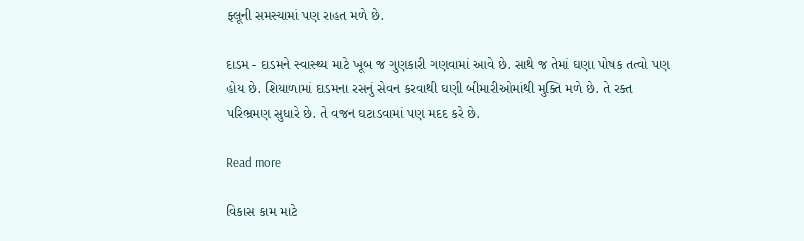ફ્લૂની સમસ્યામાં પણ રાહત મળે છે.

દાડમ - દાડમને સ્વાસ્થ્ય માટે ખૂબ જ ગુણકારી ગણવામાં આવે છે. સાથે જ તેમાં ઘણા પોષક તત્વો પણ હોય છે. શિયાળામાં દાડમના રસનું સેવન કરવાથી ઘણી બીમારીઓમાંથી મુક્તિ મળે છે. તે રક્ત પરિભ્રમણ સુધારે છે. તે વજન ઘટાડવામાં પણ મદદ કરે છે.

Read more

વિકાસ કામ માટે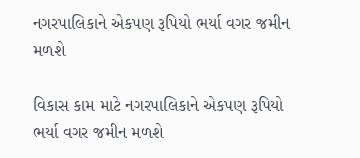નગરપાલિકાને એકપણ રૂપિયો ભર્યા વગર જમીન મળશે

વિકાસ કામ માટે નગરપાલિકાને એકપણ રૂપિયો ભર્યા વગર જમીન મળશે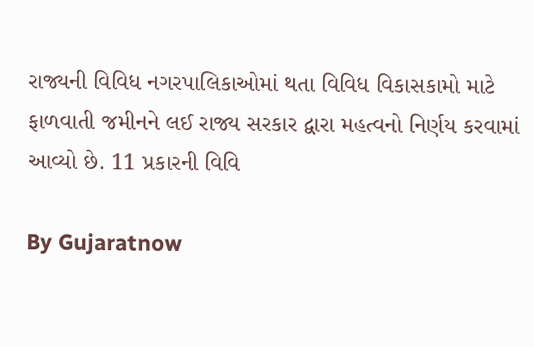રાજ્યની વિવિધ નગરપાલિકાઓમાં થતા વિવિધ વિકાસકામો માટે ફાળવાતી જમીનને લઈ રાજ્ય સરકાર દ્વારા મહત્વનો નિર્ણય કરવામાં આવ્યો છે. 11 પ્રકારની વિવિ

By Gujaratnow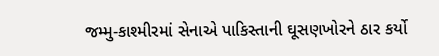જમ્મુ-કાશ્મીરમાં સેનાએ પાકિસ્તાની ઘૂસણખોરને ઠાર કર્યો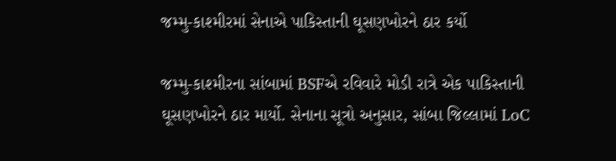જમ્મુ-કાશ્મીરમાં સેનાએ પાકિસ્તાની ઘૂસણખોરને ઠાર કર્યો

જમ્મુ-કાશ્મીરના સાંબામાં BSFએ રવિવારે મોડી રાત્રે એક પાકિસ્તાની ઘૂસણખોરને ઠાર માર્યો. સેનાના સૂત્રો અનુસાર, સાંબા જિલ્લામાં LoC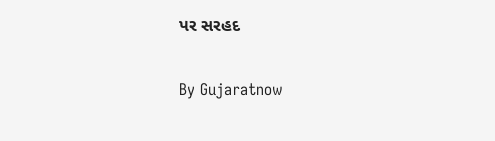પર સરહદ

By Gujaratnow